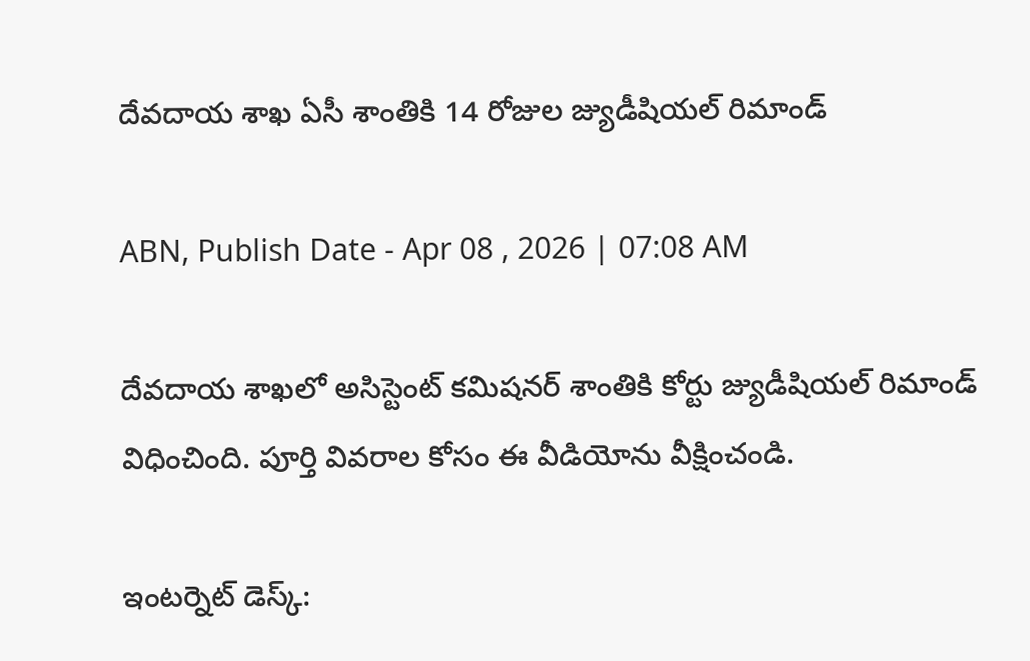దేవదాయ శాఖ ఏసీ శాంతికి 14 రోజుల జ్యుడీషియల్ రిమాండ్

ABN, Publish Date - Apr 08 , 2026 | 07:08 AM

దేవదాయ శాఖలో అసిస్టెంట్ కమిషనర్‌ శాంతికి కోర్టు జ్యుడీషియల్ రిమాండ్ విధించింది. పూర్తి వివరాల కోసం ఈ వీడియోను వీక్షించండి.

ఇంటర్నెట్ డెస్క్: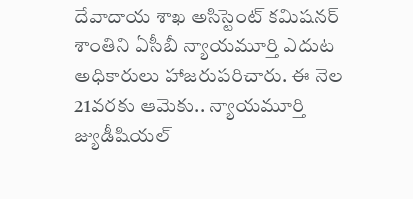దేవాదాయ శాఖ అసిస్టెంట్ కమిషనర్ శాంతిని ఏసీబీ న్యాయమూర్తి ఎదుట అధికారులు హాజరుపరిచారు. ఈ నెల 21వరకు ఆమెకు.. న్యాయమూర్తి జ్యుడీషియల్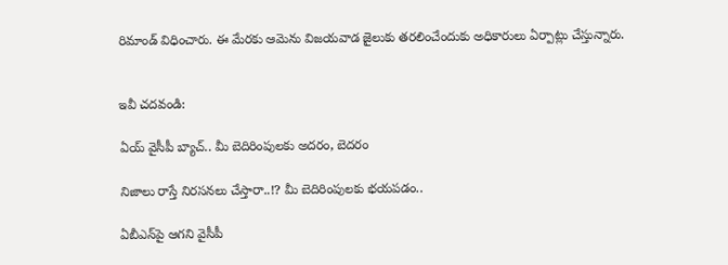రిమాండ్ విధించారు. ఈ మేరకు ఆమెను విజయవాడ జైలుకు తరలించేందుకు అధికారులు ఏర్పాట్లు చేస్తున్నారు.


ఇవీ చదవండి:

ఏయ్ వైసీపీ బ్యాచ్.. మీ బెదిరింపులకు అదరం, బెదరం

నిజాలు రాస్తే నిరసనలు చేస్తారా..!? మీ బెదిరింపులకు భయపడం..

ఏబీఎన్‌పై ఆగని వైసీపీ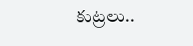కుట్రలు..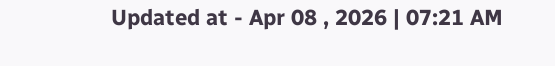Updated at - Apr 08 , 2026 | 07:21 AM